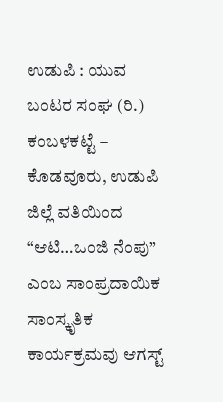ಉಡುಪಿ : ಯುವ ಬಂಟರ ಸಂಘ (ರಿ.) ಕಂಬಳಕಟ್ಟೆ – ಕೊಡವೂರು, ಉಡುಪಿ ಜಿಲ್ಲೆ ವತಿಯಿಂದ “ಆಟಿ…ಒಂಜಿ ನೆಂಪು” ಎಂಬ ಸಾಂಪ್ರದಾಯಿಕ ಸಾಂಸ್ಕೃತಿಕ ಕಾರ್ಯಕ್ರಮವು ಆಗಸ್ಟ್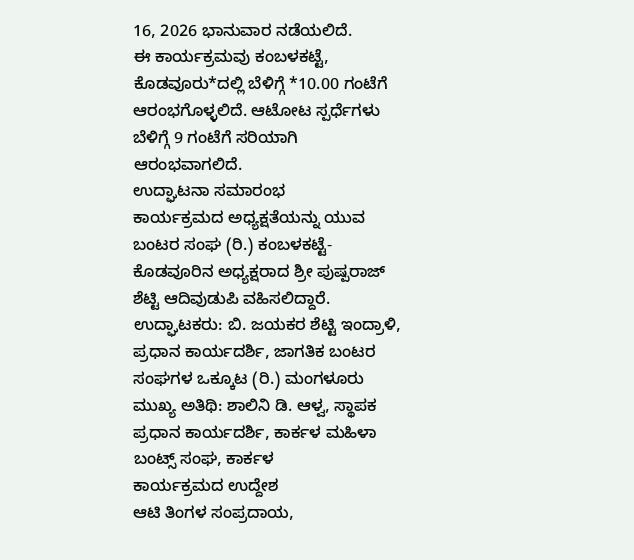16, 2026 ಭಾನುವಾರ ನಡೆಯಲಿದೆ.
ಈ ಕಾರ್ಯಕ್ರಮವು ಕಂಬಳಕಟ್ಟೆ, ಕೊಡವೂರು*ದಲ್ಲಿ ಬೆಳಿಗ್ಗೆ *10.00 ಗಂಟೆಗೆ ಆರಂಭಗೊಳ್ಳಲಿದೆ. ಆಟೋಟ ಸ್ಪರ್ಧೆಗಳು ಬೆಳಿಗ್ಗೆ 9 ಗಂಟೆಗೆ ಸರಿಯಾಗಿ ಆರಂಭವಾಗಲಿದೆ.
ಉದ್ಘಾಟನಾ ಸಮಾರಂಭ
ಕಾರ್ಯಕ್ರಮದ ಅಧ್ಯಕ್ಷತೆಯನ್ನು ಯುವ ಬಂಟರ ಸಂಘ (ರಿ.) ಕಂಬಳಕಟ್ಟೆ-ಕೊಡವೂರಿನ ಅಧ್ಯಕ್ಷರಾದ ಶ್ರೀ ಪುಷ್ಪರಾಜ್ ಶೆಟ್ಟಿ ಆದಿವುಡುಪಿ ವಹಿಸಲಿದ್ದಾರೆ.
ಉದ್ಘಾಟಕರು: ಬಿ. ಜಯಕರ ಶೆಟ್ಟಿ ಇಂದ್ರಾಳಿ, ಪ್ರಧಾನ ಕಾರ್ಯದರ್ಶಿ, ಜಾಗತಿಕ ಬಂಟರ ಸಂಘಗಳ ಒಕ್ಕೂಟ (ರಿ.) ಮಂಗಳೂರು
ಮುಖ್ಯ ಅತಿಥಿ: ಶಾಲಿನಿ ಡಿ. ಆಳ್ವ, ಸ್ಥಾಪಕ ಪ್ರಧಾನ ಕಾರ್ಯದರ್ಶಿ, ಕಾರ್ಕಳ ಮಹಿಳಾ ಬಂಟ್ಸ್ ಸಂಘ, ಕಾರ್ಕಳ
ಕಾರ್ಯಕ್ರಮದ ಉದ್ದೇಶ
ಆಟಿ ತಿಂಗಳ ಸಂಪ್ರದಾಯ,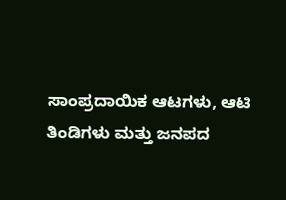ಸಾಂಪ್ರದಾಯಿಕ ಆಟಗಳು, ಆಟಿ ತಿಂಡಿಗಳು ಮತ್ತು ಜನಪದ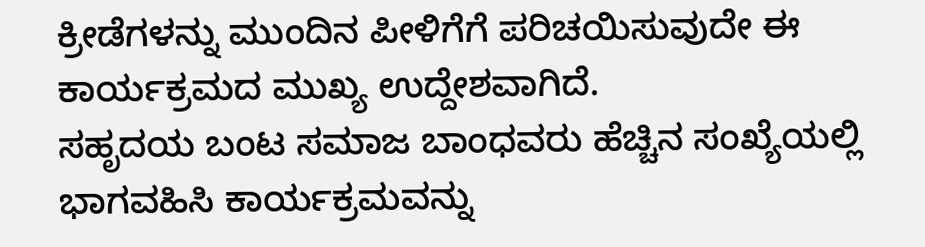ಕ್ರೀಡೆಗಳನ್ನು ಮುಂದಿನ ಪೀಳಿಗೆಗೆ ಪರಿಚಯಿಸುವುದೇ ಈ ಕಾರ್ಯಕ್ರಮದ ಮುಖ್ಯ ಉದ್ದೇಶವಾಗಿದೆ.
ಸಹೃದಯ ಬಂಟ ಸಮಾಜ ಬಾಂಧವರು ಹೆಚ್ಚಿನ ಸಂಖ್ಯೆಯಲ್ಲಿ ಭಾಗವಹಿಸಿ ಕಾರ್ಯಕ್ರಮವನ್ನು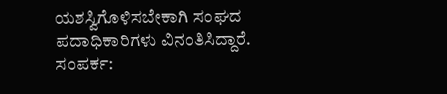ಯಶಸ್ವಿಗೊಳಿಸಬೇಕಾಗಿ ಸಂಘದ ಪದಾಧಿಕಾರಿಗಳು ವಿನಂತಿಸಿದ್ದಾರೆ.
ಸಂಪರ್ಕ: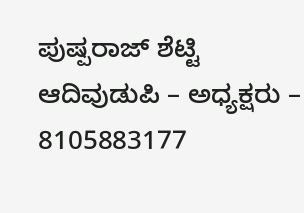ಪುಷ್ಪರಾಜ್ ಶೆಟ್ಟಿ ಆದಿವುಡುಪಿ – ಅಧ್ಯಕ್ಷರು – 8105883177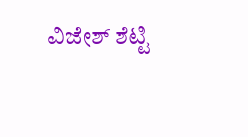ವಿಜೇಶ್ ಶೆಟ್ಟಿ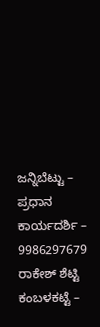ಜನ್ನಿಬೆಟ್ಟು – ಪ್ರಧಾನ ಕಾರ್ಯದರ್ಶಿ – 9986297679
ರಾಕೇಶ್ ಶೆಟ್ಟಿ ಕಂಬಳಕಟ್ಟೆ –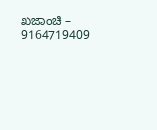ಖಜಾಂಚಿ – 9164719409